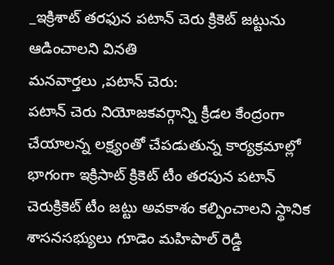_ఇక్రిశాట్ తరఫున పటాన్ చెరు క్రికెట్ జట్టును ఆడించాలని వినతి
మనవార్తలు ,పటాన్ చెరు:
పటాన్ చెరు నియోజకవర్గాన్ని క్రీడల కేంద్రంగా చేయాలన్న లక్ష్యంతో చేపడుతున్న కార్యక్రమాల్లో భాగంగా ఇక్రిసాట్ క్రికెట్ టీం తరపున పటాన్ చెరుక్రికెట్ టీం జట్టు అవకాశం కల్పించాలని స్థానిక శాసనసభ్యులు గూడెం మహిపాల్ రెడ్డి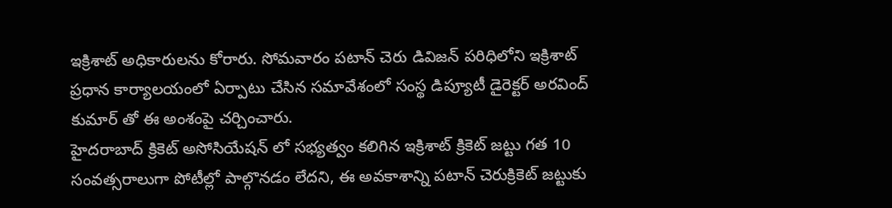ఇక్రిశాట్ అధికారులను కోరారు. సోమవారం పటాన్ చెరు డివిజన్ పరిధిలోని ఇక్రిశాట్ ప్రధాన కార్యాలయంలో ఏర్పాటు చేసిన సమావేశంలో సంస్థ డిప్యూటీ డైరెక్టర్ అరవింద్ కుమార్ తో ఈ అంశంపై చర్చించారు.
హైదరాబాద్ క్రికెట్ అసోసియేషన్ లో సభ్యత్వం కలిగిన ఇక్రిశాట్ క్రికెట్ జట్టు గత 10 సంవత్సరాలుగా పోటీల్లో పాల్గొనడం లేదని, ఈ అవకాశాన్ని పటాన్ చెరుక్రికెట్ జట్టుకు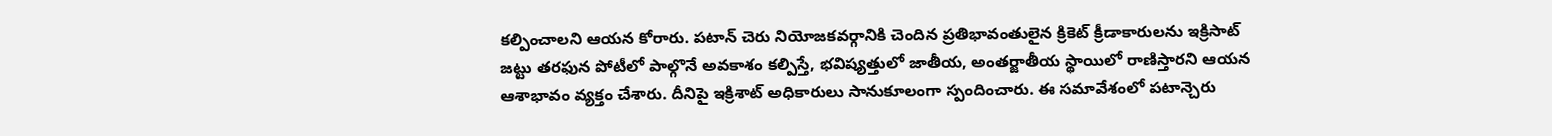కల్పించాలని ఆయన కోరారు. పటాన్ చెరు నియోజకవర్గానికి చెందిన ప్రతిభావంతులైన క్రికెట్ క్రీడాకారులను ఇక్రిసాట్ జట్టు తరఫున పోటీలో పాల్గొనే అవకాశం కల్పిస్తే, భవిష్యత్తులో జాతీయ, అంతర్జాతీయ స్థాయిలో రాణిస్తారని ఆయన ఆశాభావం వ్యక్తం చేశారు. దీనిపై ఇక్రిశాట్ అధికారులు సానుకూలంగా స్పందించారు. ఈ సమావేశంలో పటాన్చెరు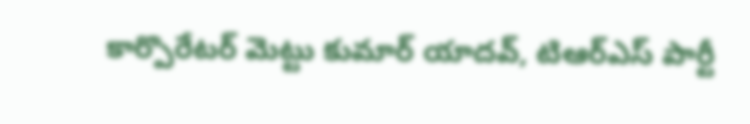కార్పొరేటర్ మెట్టు కుమార్ యాదవ్, టిఆర్ఎస్ పార్టీ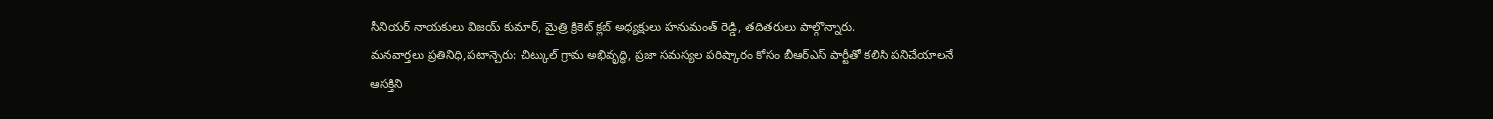సీనియర్ నాయకులు విజయ్ కుమార్, మైత్రి క్రికెట్ క్లబ్ అధ్యక్షులు హనుమంత్ రెడ్డి, తదితరులు పాల్గొన్నారు.
మనవార్తలు ప్రతినిధి,పటాన్చెరు: చిట్కుల్ గ్రామ అభివృద్ధి, ప్రజా సమస్యల పరిష్కారం కోసం బీఆర్ఎస్ పార్టీతో కలిసి పనిచేయాలనే ఆసక్తిని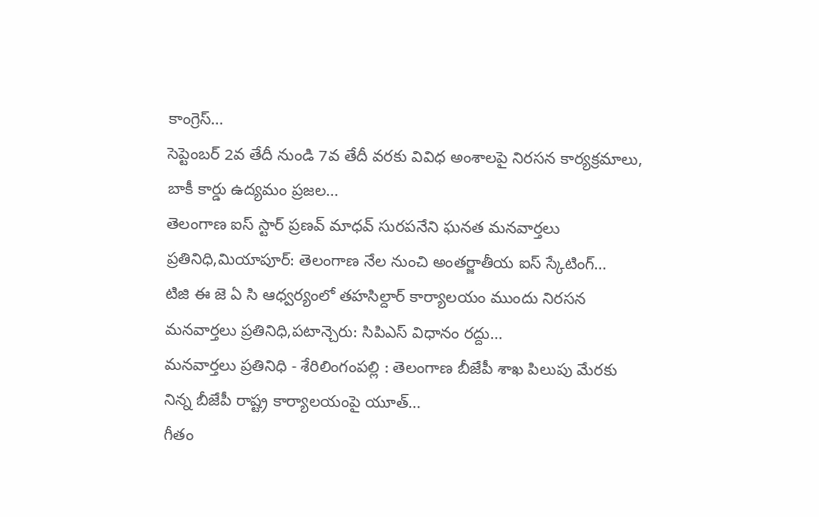కాంగ్రెస్…
సెప్టెంబర్ 2వ తేదీ నుండి 7వ తేదీ వరకు వివిధ అంశాలపై నిరసన కార్యక్రమాలు, బాకీ కార్డు ఉద్యమం ప్రజల…
తెలంగాణ ఐస్ స్టార్ ప్రణవ్ మాధవ్ సురపనేని ఘనత మనవార్తలు ప్రతినిధి,మియాపూర్: తెలంగాణ నేల నుంచి అంతర్జాతీయ ఐస్ స్కేటింగ్…
టిజి ఈ జె ఏ సి ఆధ్వర్యంలో తహసిల్దార్ కార్యాలయం ముందు నిరసన మనవార్తలు ప్రతినిధి,పటాన్చెరు: సిపిఎస్ విధానం రద్దు…
మనవార్తలు ప్రతినిధి - శేరిలింగంపల్లి : తెలంగాణ బీజేపీ శాఖ పిలుపు మేరకు నిన్న బీజేపీ రాష్ట్ర కార్యాలయంపై యూత్…
గీతం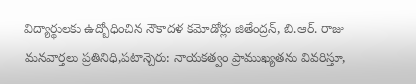విద్యార్థులకు ఉద్బోధించిన నౌకాదళ కమోడోర్లు జితేంద్రన్, బి.ఆర్. రాజు మనవార్తలు ప్రతినిధి,పటాన్చెరు: నాయకత్వం ప్రాముఖ్యతను వివరిస్తూ,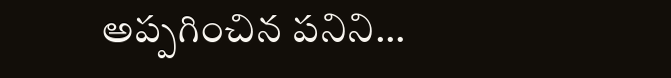అప్పగించిన పనిని…